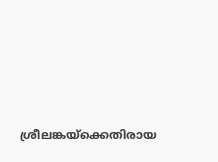ശ്രീലങ്കയ്‌ക്കെതിരായ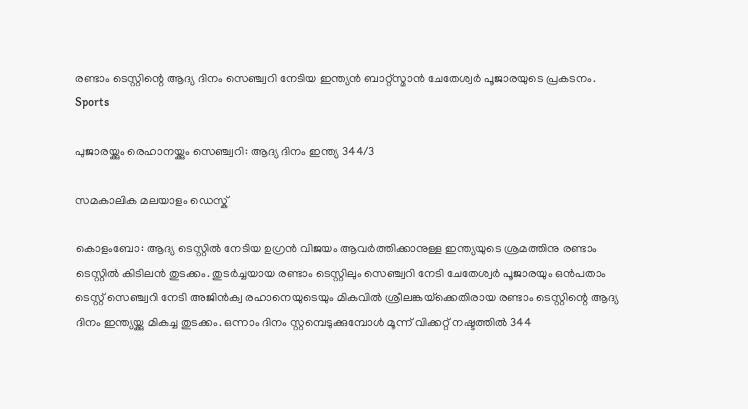രണ്ടാം ടെസ്റ്റിന്റെ ആദ്യ ദിനം സെഞ്ച്വറി നേടിയ ഇന്ത്യന്‍ ബാറ്റ്‌സ്മാന്‍ ചേതേശ്വര്‍ പൂജാരയുടെ പ്രകടനം.
Sports

പുജാരയ്ക്കും രെഹാനയ്ക്കും സെഞ്ച്വറി: ആദ്യ ദിനം ഇന്ത്യ 344/3

സമകാലിക മലയാളം ഡെസ്ക്

കൊളംബോ: ആദ്യ ടെസ്റ്റില്‍ നേടിയ ഉഗ്രന്‍ വിജയം ആവര്‍ത്തിക്കാനുള്ള ഇന്ത്യയുടെ ശ്രമത്തിനു രണ്ടാം ടെസ്റ്റില്‍ കിടിലന്‍ തുടക്കം. തുടര്‍ച്ചയായ രണ്ടാം ടെസ്റ്റിലും സെഞ്ച്വറി നേടി ചേതേശ്വര്‍ പൂജാരയും ഒന്‍പതാം ടെസ്റ്റ് സെഞ്ച്വറി നേടി അജിന്‍ക്വ രഹാനെയുടെയും മികവില്‍ ശ്രീലങ്കയ്‌ക്കെതിരായ രണ്ടാം ടെസ്റ്റിന്റെ ആദ്യ ദിനം ഇന്ത്യയ്ക്കു മികച്ച തുടക്കം. ഒന്നാം ദിനം സ്റ്റമ്പെടുക്കുമ്പോള്‍ മൂന്ന് വിക്കറ്റ് നഷ്ടത്തില്‍ 344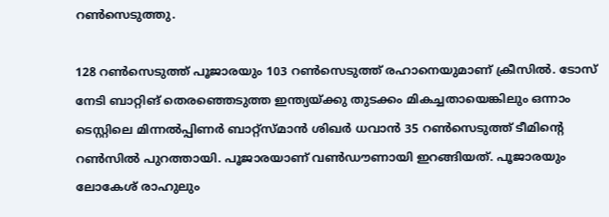റണ്‍സെടുത്തു.

128 റണ്‍സെടുത്ത് പൂജാരയും 103 റണ്‍സെടുത്ത് രഹാനെയുമാണ് ക്രീസില്‍. ടോസ് നേടി ബാറ്റിങ് തെരഞ്ഞെടുത്ത ഇന്ത്യയ്ക്കു തുടക്കം മികച്ചതായെങ്കിലും ഒന്നാം ടെസ്റ്റിലെ മിന്നല്‍പ്പിണര്‍ ബാറ്റ്‌സ്മാന്‍ ശിഖര്‍ ധവാന്‍ 35 റണ്‍സെടുത്ത് ടീമിന്റെ റണ്‍സില്‍ പുറത്തായി. പൂജാരയാണ് വണ്‍ഡൗണായി ഇറങ്ങിയത്. പൂജാരയും ലോകേശ് രാഹുലും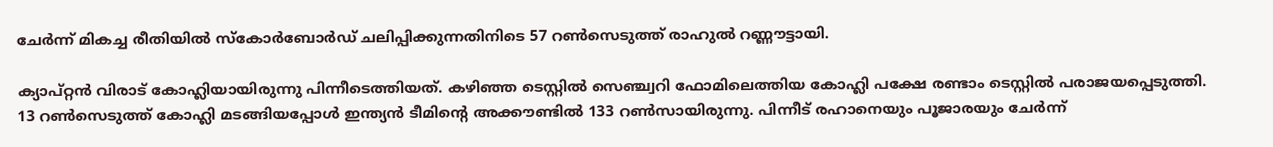ചേര്‍ന്ന് മികച്ച രീതിയില്‍ സ്‌കോര്‍ബോര്‍ഡ് ചലിപ്പിക്കുന്നതിനിടെ 57 റണ്‍സെടുത്ത് രാഹുല്‍ റണ്ണൗട്ടായി.

ക്യാപ്റ്റന്‍ വിരാട് കോഹ്ലിയായിരുന്നു പിന്നീടെത്തിയത്. കഴിഞ്ഞ ടെസ്റ്റില്‍ സെഞ്ച്വറി ഫോമിലെത്തിയ കോഹ്ലി പക്ഷേ രണ്ടാം ടെസ്റ്റില്‍ പരാജയപ്പെടുത്തി. 13 റണ്‍സെടുത്ത് കോഹ്ലി മടങ്ങിയപ്പോള്‍ ഇന്ത്യന്‍ ടീമിന്റെ അക്കൗണ്ടില്‍ 133 റണ്‍സായിരുന്നു. പിന്നീട് രഹാനെയും പൂജാരയും ചേര്‍ന്ന്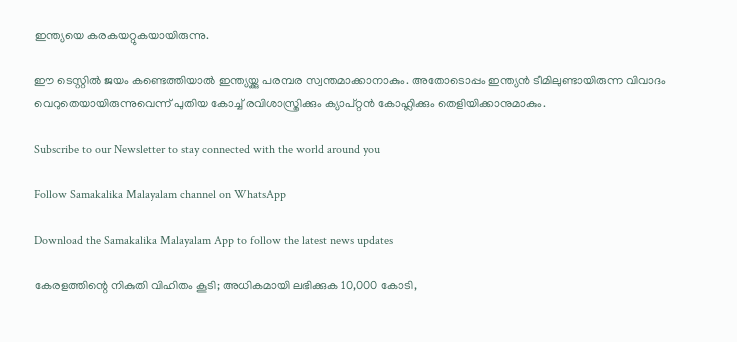ഇന്ത്യയെ കരകയറ്റുകയായിരുന്നു.

ഈ ടെസ്റ്റില്‍ ജയം കണ്ടെത്തിയാല്‍ ഇന്ത്യയ്ക്കു പരമ്പര സ്വന്തമാക്കാനാകും. അതോടൊപ്പം ഇന്ത്യന്‍ ടീമിലുണ്ടായിരുന്ന വിവാദം വെറുതെയായിരുന്നുവെന്ന് പുതിയ കോച്ച് രവിശാസ്ത്രിക്കും ക്യാപ്റ്റന്‍ കോഹ്ലിക്കും തെളിയിക്കാനുമാകും.

Subscribe to our Newsletter to stay connected with the world around you

Follow Samakalika Malayalam channel on WhatsApp

Download the Samakalika Malayalam App to follow the latest news updates

കേരളത്തിന്റെ നികുതി വിഹിതം കൂടി; അധികമായി ലഭിക്കുക 10,000 കോടി,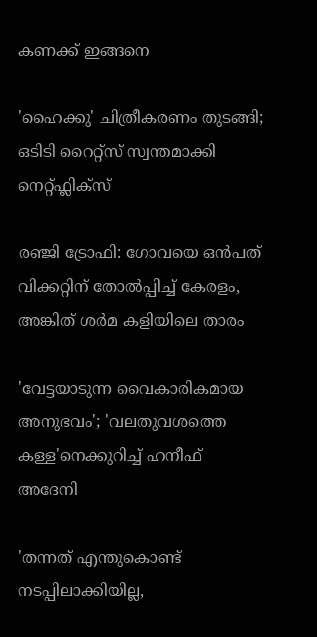കണക്ക് ഇങ്ങനെ

'ഹൈക്കു' ചിത്രീകരണം തുടങ്ങി; ഒടിടി റൈറ്റ്സ് സ്വന്തമാക്കി നെറ്റ്ഫ്ലിക്സ്

രഞ്ജി ട്രോഫി: ഗോവയെ ഒൻപത് വിക്കറ്റിന് തോൽപ്പിച്ച് കേരളം, അങ്കിത് ശർമ കളിയിലെ താരം

'വേട്ടയാടുന്ന വൈകാരികമായ അനുഭവം'; 'വലതുവശത്തെ കള്ള'നെക്കുറിച്ച് ഹനീഫ് അദേനി

'തന്നത് എന്തുകൊണ്ട് നടപ്പിലാക്കിയില്ല,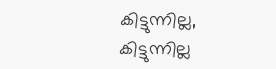കിട്ടുന്നില്ല, കിട്ടുന്നില്ല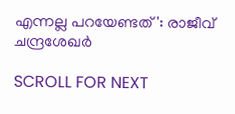എന്നല്ല പറയേണ്ടത്': രാജീവ് ചന്ദ്രശേഖര്‍

SCROLL FOR NEXT